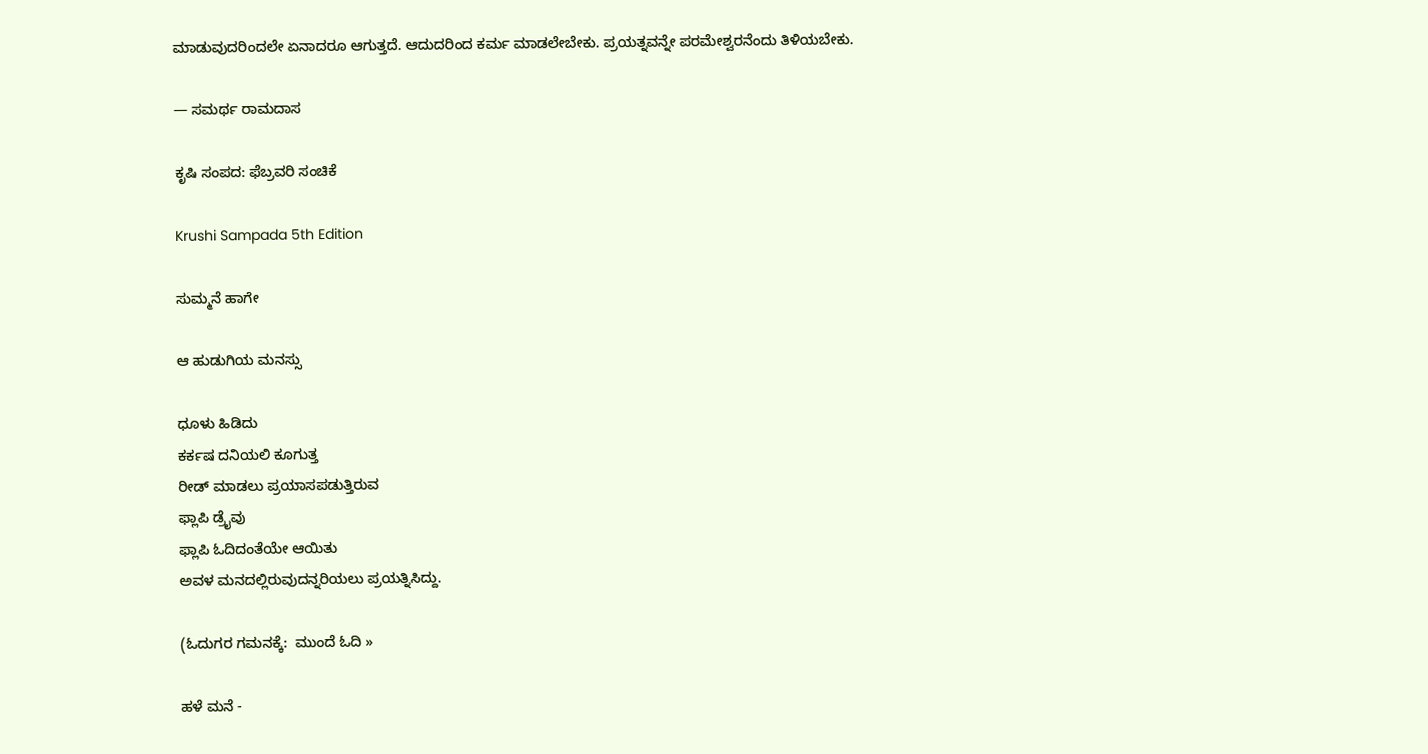ಮಾಡುವುದರಿಂದಲೇ ಏನಾದರೂ ಆಗುತ್ತದೆ. ಆದುದರಿಂದ ಕರ್ಮ ಮಾಡಲೇಬೇಕು. ಪ್ರಯತ್ನವನ್ನೇ ಪರಮೇಶ್ವರನೆಂದು ತಿಳಿಯಬೇಕು.

— ಸಮರ್ಥ ರಾಮದಾಸ

ಕೃಷಿ ಸಂಪದ: ಫೆಬ್ರವರಿ ಸಂಚಿಕೆ

Krushi Sampada 5th Edition

ಸುಮ್ಮನೆ ಹಾಗೇ

ಆ ಹುಡುಗಿಯ ಮನಸ್ಸು

ಧೂಳು ಹಿಡಿದು
ಕರ್ಕಷ ದನಿಯಲಿ ಕೂಗುತ್ತ
ರೀಡ್ ಮಾಡಲು ಪ್ರಯಾಸಪಡುತ್ತಿರುವ
ಫ್ಲಾಪಿ ಡ್ರೈವು
ಫ್ಲಾಪಿ ಓದಿದಂತೆಯೇ ಆಯಿತು
ಅವಳ ಮನದಲ್ಲಿರುವುದನ್ನರಿಯಲು ಪ್ರಯತ್ನಿಸಿದ್ದು.

(ಓದುಗರ ಗಮನಕ್ಕೆ:  ಮುಂದೆ ಓದಿ »

ಹಳೆ ಮನೆ -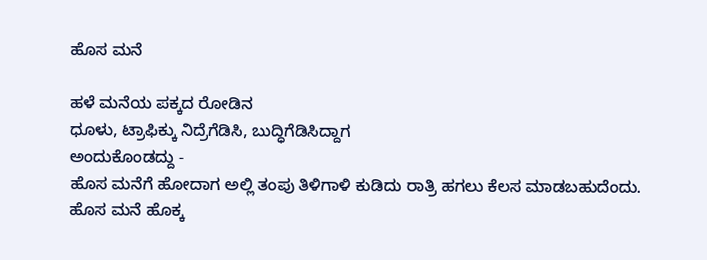ಹೊಸ ಮನೆ

ಹಳೆ ಮನೆಯ ಪಕ್ಕದ ರೋಡಿನ
ಧೂಳು, ಟ್ರಾಫಿಕ್ಕು ನಿದ್ರೆಗೆಡಿಸಿ, ಬುದ್ಧಿಗೆಡಿಸಿದ್ದಾಗ
ಅಂದುಕೊಂಡದ್ದು -
ಹೊಸ ಮನೆಗೆ ಹೋದಾಗ ಅಲ್ಲಿ ತಂಪು ತಿಳಿಗಾಳಿ ಕುಡಿದು ರಾತ್ರಿ ಹಗಲು ಕೆಲಸ ಮಾಡಬಹುದೆಂದು.
ಹೊಸ ಮನೆ ಹೊಕ್ಕ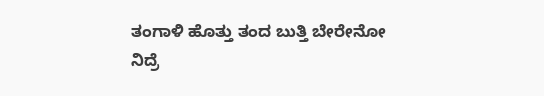ತಂಗಾಳಿ ಹೊತ್ತು ತಂದ ಬುತ್ತಿ ಬೇರೇನೋ
ನಿದ್ರೆ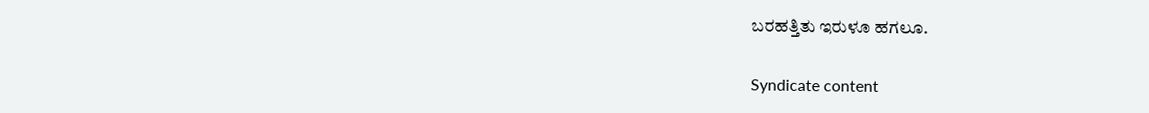ಬರಹತ್ತಿತು ಇರುಳೂ ಹಗಲೂ.

Syndicate content